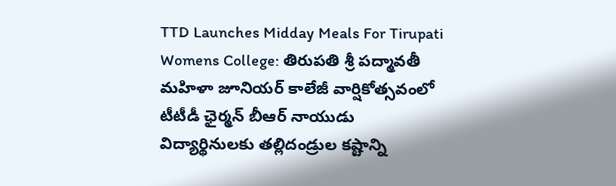TTD Launches Midday Meals For Tirupati Womens College: తిరుపతి శ్రీ పద్మావతీ మహిళా జూనియర్ కాలేజీ వార్షికోత్సవంలో టీటీడీ ఛైర్మన్ బీఆర్ నాయుడు విద్యార్థినులకు తల్లిదండ్రుల కష్టాన్ని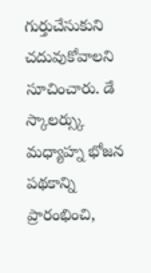గుర్తుచేసుకుని చదువుకోవాలని సూచించారు. డే స్కాలర్స్కు మధ్యాహ్న భోజన పథకాన్ని ప్రారంభించి,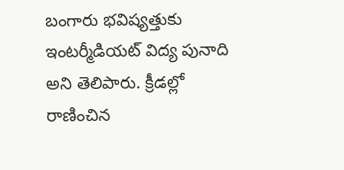బంగారు భవిష్యత్తుకు ఇంటర్మీడియట్ విద్య పునాది అని తెలిపారు. క్రీడల్లో రాణించిన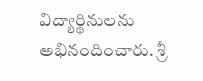విద్యార్థినులను అభినందించారు. శ్రీ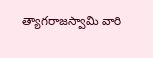త్యాగరాజస్వామి వారి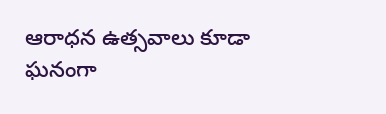ఆరాధన ఉత్సవాలు కూడా ఘనంగా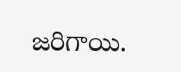జరిగాయి.